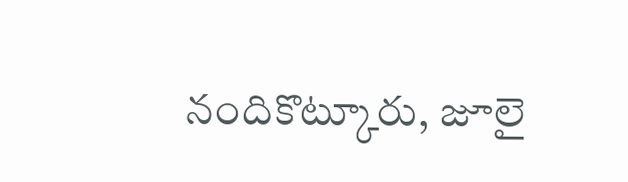నందికొట్కూరు, జూలై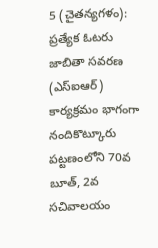5 (చైతన్యగళం): ప్రత్యేక ఓటరు జాబితా సవరణ (ఎస్ఐఆర్) కార్యక్రమం భాగంగా నందికొట్కూరు పట్టణంలోని 70వ బూత్, 2వ సచివాలయం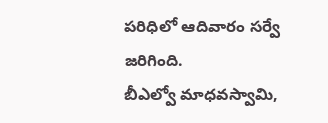పరిధిలో ఆదివారం సర్వే జరిగింది.
బీఎల్వో మాధవస్వామి,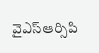వైఎస్ఆర్సిపి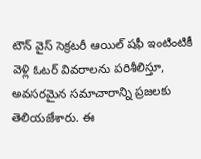టౌన్ వైస్ సెక్రటరీ ఆయిల్ షఫీ ఇంటింటికీ వెళ్లి ఓటర్ వివరాలను పరిశీలిస్తూ, అవసరమైన సమాచారాన్ని ప్రజలకు తెలియజేశారు. ఈ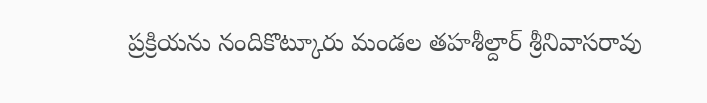ప్రక్రియను నందికొట్కూరు మండల తహశీల్దార్ శ్రీనివాసరావు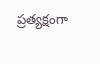ప్రత్యక్షంగా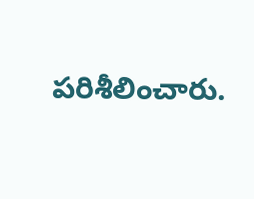పరిశీలించారు.